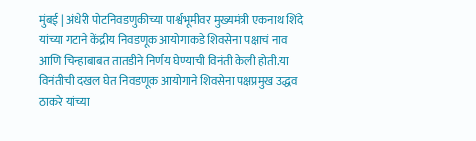मुंबई | अंधेरी पोटनिवडणुकीच्या पार्श्वभूमीवर मुख्यमंत्री एकनाथ शिंदे यांच्या गटाने केंद्रीय निवडणूक आयोगाकडे शिवसेना पक्षाचं नाव आणि चिन्हाबाबत तातडीने निर्णय घेण्याची विनंती केली होती.या विनंतीची दखल घेत निवडणूक आयोगाने शिवसेना पक्षप्रमुख उद्धव ठाकरे यांच्या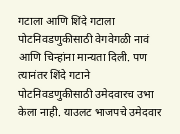गटाला आणि शिंदे गटाला पोटनिवडणुकीसाठी वेगवेगळी नावं आणि चिन्हांना मान्यता दिली. पण त्यानंतर शिंदे गटाने पोटनिवडणुकीसाठी उमेदवारच उभा केला नाही. याउलट भाजपचे उमेदवार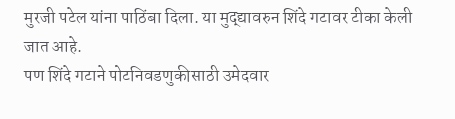मुरजी पटेल यांना पाठिंबा दिला. या मुद्द्यावरुन शिंदे गटावर टीका केली जात आहे.
पण शिंदे गटाने पोटनिवडणुकीसाठी उमेदवार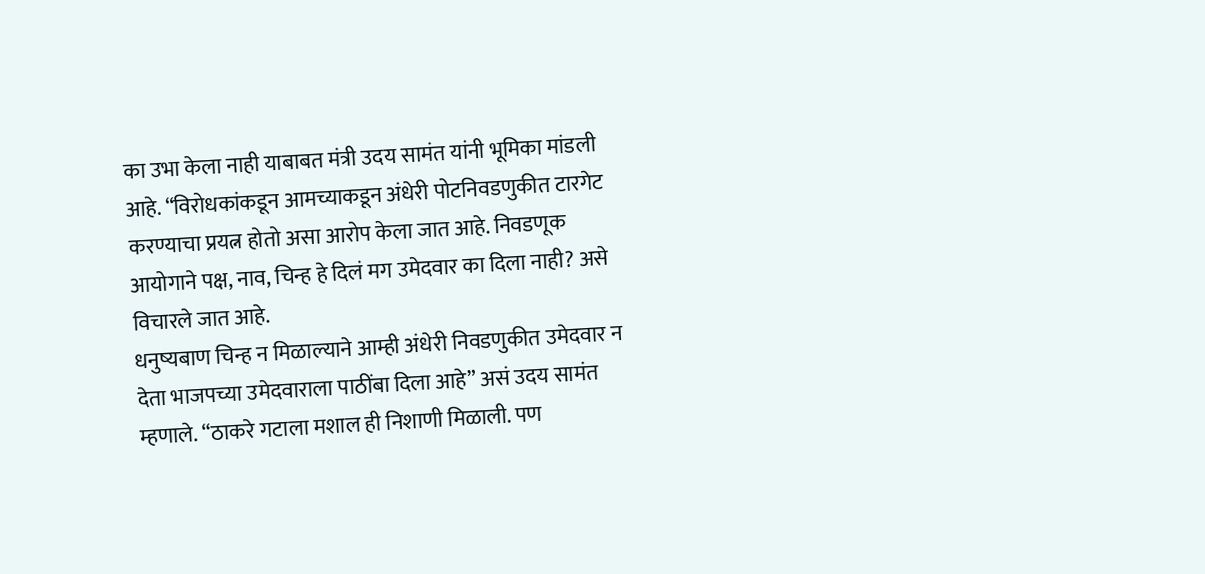का उभा केला नाही याबाबत मंत्री उदय सामंत यांनी भूमिका मांडली आहे. “विरोधकांकडून आमच्याकडून अंधेरी पोटनिवडणुकीत टारगेट करण्याचा प्रयत्न होतो असा आरोप केला जात आहे. निवडणूक आयोगाने पक्ष, नाव, चिन्ह हे दिलं मग उमेदवार का दिला नाही? असे विचारले जात आहे.
धनुष्यबाण चिन्ह न मिळाल्याने आम्ही अंधेरी निवडणुकीत उमेदवार न देता भाजपच्या उमेदवाराला पाठींबा दिला आहे” असं उदय सामंत म्हणाले. “ठाकरे गटाला मशाल ही निशाणी मिळाली. पण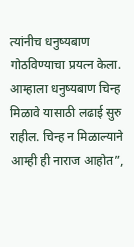त्यांनीच धनुष्यबाण गोठविण्याचा प्रयत्न केला. आम्हाला धनुष्यबाण चिन्ह मिळावे यासाठी लढाई सुरु राहील. चिन्ह न मिळाल्याने आम्ही ही नाराज आहोत”,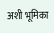अशी भूमिका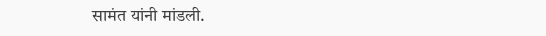सामंत यांनी मांडली.